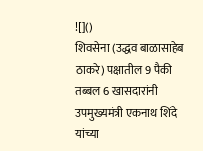![]()
शिवसेना (उद्धव बाळासाहेब ठाकरे) पक्षातील 9 पैकी तब्बल 6 खासदारांनी उपमुख्यमंत्री एकनाथ शिंदे यांच्या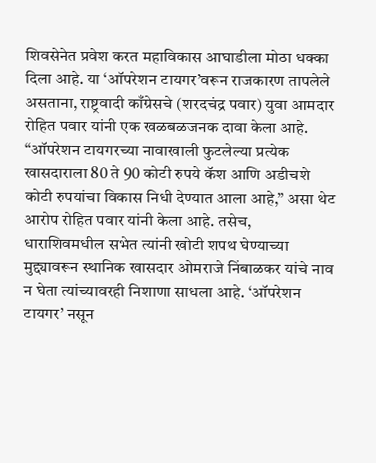शिवसेनेत प्रवेश करत महाविकास आघाडीला मोठा धक्का दिला आहे. या ‘ऑपरेशन टायगर’वरून राजकारण तापलेले असताना, राष्ट्रवादी काँग्रेसचे (शरदचंद्र पवार) युवा आमदार रोहित पवार यांनी एक खळबळजनक दावा केला आहे. “ऑपरेशन टायगरच्या नावाखाली फुटलेल्या प्रत्येक खासदाराला 80 ते 90 कोटी रुपये कॅश आणि अडीचशे कोटी रुपयांचा विकास निधी देण्यात आला आहे,” असा थेट आरोप रोहित पवार यांनी केला आहे. तसेच, धाराशिवमधील सभेत त्यांनी खोटी शपथ घेण्याच्या मुद्द्यावरून स्थानिक खासदार ओमराजे निंबाळकर यांचे नाव न घेता त्यांच्यावरही निशाणा साधला आहे. ‘ऑपरेशन टायगर’ नसून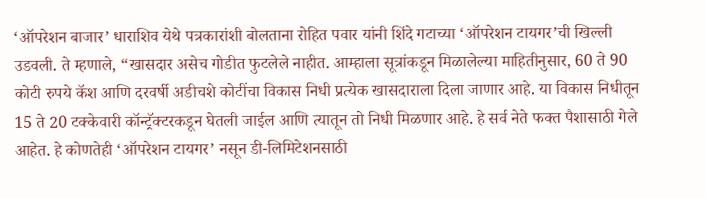‘ऑपरेशन बाजार’ धाराशिव येथे पत्रकारांशी बोलताना रोहित पवार यांनी शिंदे गटाच्या ‘ऑपरेशन टायगर’ची खिल्ली उडवली. ते म्हणाले, “खासदार असेच गोडीत फुटलेले नाहीत. आम्हाला सूत्रांकडून मिळालेल्या माहितीनुसार, 60 ते 90 कोटी रुपये कॅश आणि दरवर्षी अडीचशे कोटींचा विकास निधी प्रत्येक खासदाराला दिला जाणार आहे. या विकास निधीतून 15 ते 20 टक्केवारी कॉन्ट्रॅक्टरकडून घेतली जाईल आणि त्यातून तो निधी मिळणार आहे. हे सर्व नेते फक्त पैशासाठी गेले आहेत. हे कोणतेही ‘ऑपरेशन टायगर’ नसून डी-लिमिटेशनसाठी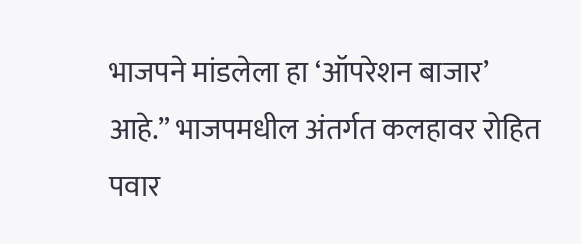भाजपने मांडलेला हा ‘ऑपरेशन बाजार’ आहे.” भाजपमधील अंतर्गत कलहावर रोहित पवार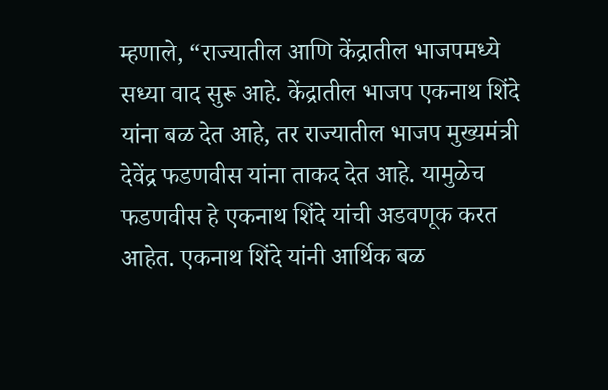म्हणाले, “राज्यातील आणि केंद्रातील भाजपमध्ये सध्या वाद सुरू आहे. केंद्रातील भाजप एकनाथ शिंदे यांना बळ देत आहे, तर राज्यातील भाजप मुख्यमंत्री देवेंद्र फडणवीस यांना ताकद देत आहे. यामुळेच फडणवीस हे एकनाथ शिंदे यांची अडवणूक करत आहेत. एकनाथ शिंदे यांनी आर्थिक बळ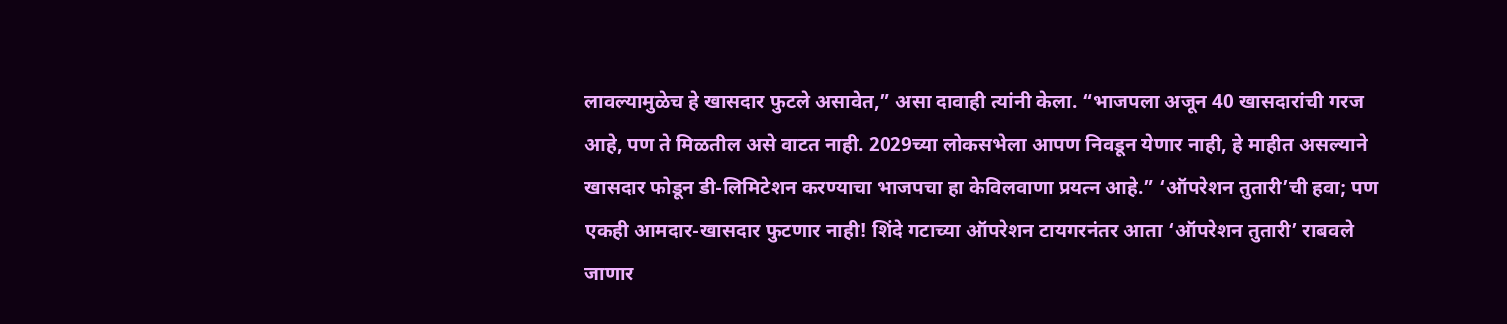लावल्यामुळेच हे खासदार फुटले असावेत,” असा दावाही त्यांनी केला. “भाजपला अजून 40 खासदारांची गरज आहे, पण ते मिळतील असे वाटत नाही. 2029च्या लोकसभेला आपण निवडून येणार नाही, हे माहीत असल्याने खासदार फोडून डी-लिमिटेशन करण्याचा भाजपचा हा केविलवाणा प्रयत्न आहे.” ‘ऑपरेशन तुतारी’ची हवा; पण एकही आमदार-खासदार फुटणार नाही! शिंदे गटाच्या ऑपरेशन टायगरनंतर आता ‘ऑपरेशन तुतारी’ राबवले जाणार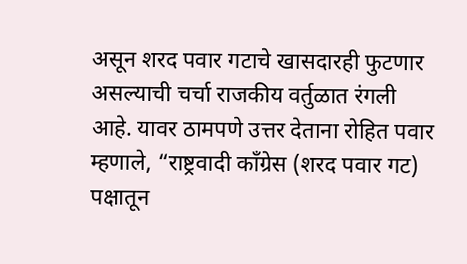असून शरद पवार गटाचे खासदारही फुटणार असल्याची चर्चा राजकीय वर्तुळात रंगली आहे. यावर ठामपणे उत्तर देताना रोहित पवार म्हणाले, “राष्ट्रवादी काँग्रेस (शरद पवार गट) पक्षातून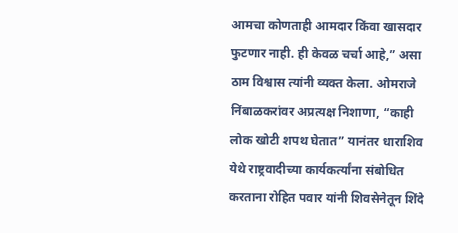आमचा कोणताही आमदार किंवा खासदार फुटणार नाही. ही केवळ चर्चा आहे,” असा ठाम विश्वास त्यांनी व्यक्त केला. ओमराजे निंबाळकरांवर अप्रत्यक्ष निशाणा, “काही लोक खोटी शपथ घेतात” यानंतर धाराशिव येथे राष्ट्रवादीच्या कार्यकर्त्यांना संबोधित करताना रोहित पवार यांनी शिवसेनेतून शिंदे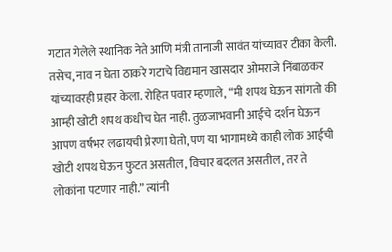गटात गेलेले स्थानिक नेते आणि मंत्री तानाजी सावंत यांच्यावर टीका केली. तसेच, नाव न घेता ठाकरे गटाचे विद्यमान खासदार ओमराजे निंबाळकर यांच्यावरही प्रहार केला. रोहित पवार म्हणाले, “मी शपथ घेऊन सांगतो की आम्ही खोटी शपथ कधीच घेत नाही. तुळजाभवानी आईचे दर्शन घेऊन आपण वर्षभर लढायची प्रेरणा घेतो, पण या भागामध्ये काही लोक आईची खोटी शपथ घेऊन फुटत असतील, विचार बदलत असतील, तर ते लोकांना पटणार नाही.” त्यांनी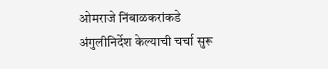ओमराजे निंबाळकरांकडे अंगुलीनिर्देश केल्याची चर्चा सुरू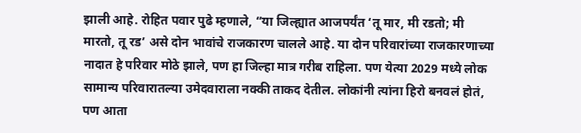झाली आहे. रोहित पवार पुढे म्हणाले, “या जिल्ह्यात आजपर्यंत ‘तू मार, मी रडतो; मी मारतो, तू रड’ असे दोन भावांचे राजकारण चालले आहे. या दोन परिवारांच्या राजकारणाच्या नादात हे परिवार मोठे झाले, पण हा जिल्हा मात्र गरीब राहिला. पण येत्या 2029 मध्ये लोक सामान्य परिवारातल्या उमेदवाराला नक्की ताकद देतील. लोकांनी त्यांना हिरो बनवलं होतं, पण आता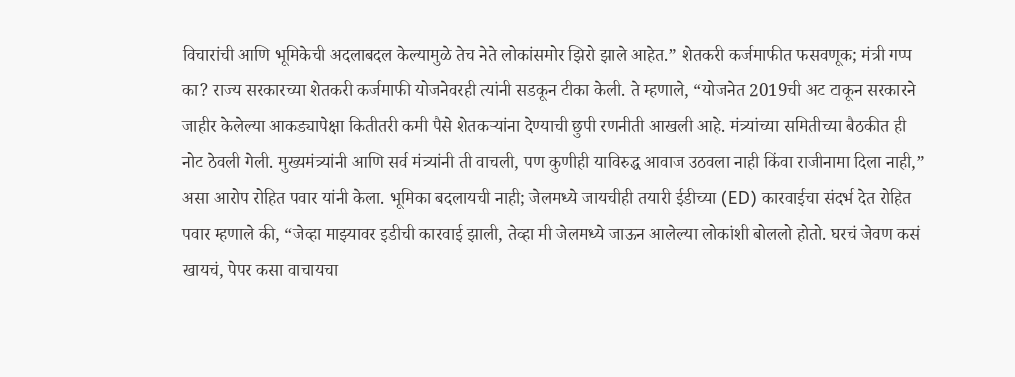विचारांची आणि भूमिकेची अदलाबदल केल्यामुळे तेच नेते लोकांसमोर झिरो झाले आहेत.” शेतकरी कर्जमाफीत फसवणूक; मंत्री गप्प का? राज्य सरकारच्या शेतकरी कर्जमाफी योजनेवरही त्यांनी सडकून टीका केली. ते म्हणाले, “योजनेत 2019ची अट टाकून सरकारने जाहीर केलेल्या आकड्यापेक्षा कितीतरी कमी पैसे शेतकऱ्यांना देण्याची छुपी रणनीती आखली आहे. मंत्र्यांच्या समितीच्या बैठकीत ही नोट ठेवली गेली. मुख्यमंत्र्यांनी आणि सर्व मंत्र्यांनी ती वाचली, पण कुणीही याविरुद्ध आवाज उठवला नाही किंवा राजीनामा दिला नाही,” असा आरोप रोहित पवार यांनी केला. भूमिका बदलायची नाही; जेलमध्ये जायचीही तयारी ईडीच्या (ED) कारवाईचा संदर्भ देत रोहित पवार म्हणाले की, “जेव्हा माझ्यावर इडीची कारवाई झाली, तेव्हा मी जेलमध्ये जाऊन आलेल्या लोकांशी बोललो होतो. घरचं जेवण कसं खायचं, पेपर कसा वाचायचा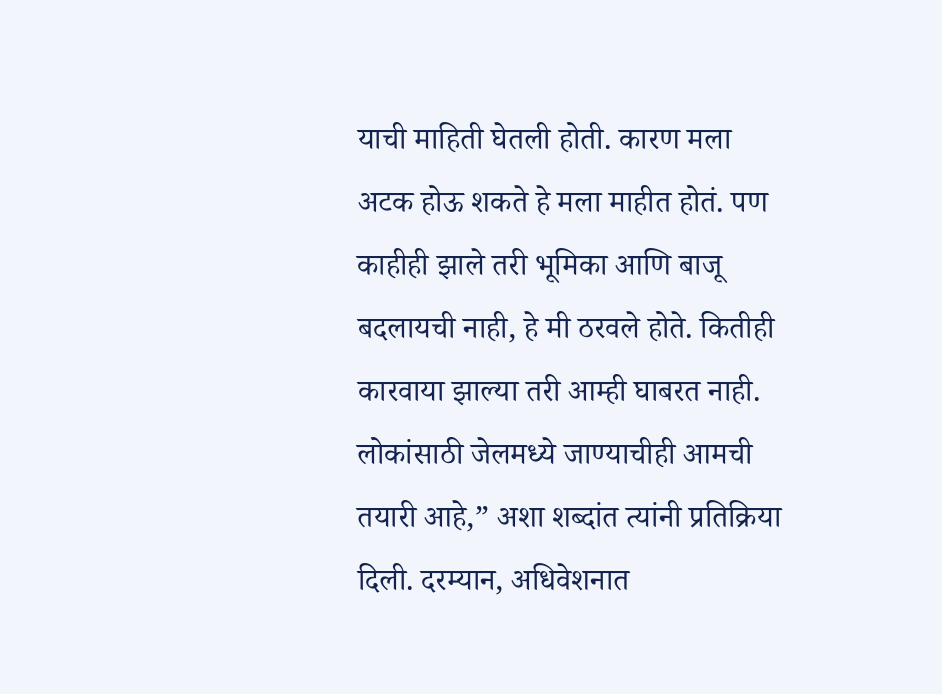याची माहिती घेतली होती. कारण मला अटक होऊ शकते हे मला माहीत होतं. पण काहीही झाले तरी भूमिका आणि बाजू बदलायची नाही, हे मी ठरवले होते. कितीही कारवाया झाल्या तरी आम्ही घाबरत नाही. लोकांसाठी जेलमध्ये जाण्याचीही आमची तयारी आहे,” अशा शब्दांत त्यांनी प्रतिक्रिया दिली. दरम्यान, अधिवेशनात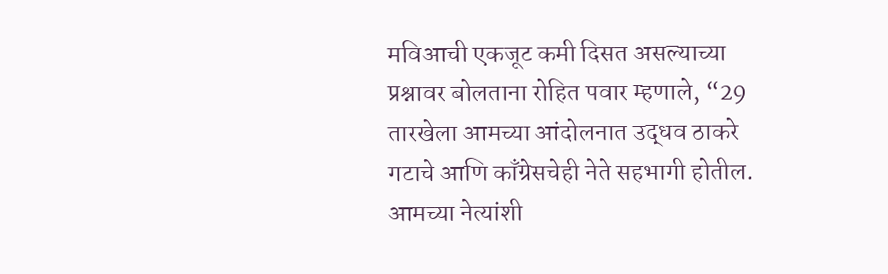मविआची एकजूट कमी दिसत असल्याच्या प्रश्नावर बोलताना रोहित पवार म्हणाले, “29 तारखेला आमच्या आंदोलनात उद्धव ठाकरे गटाचे आणि काँग्रेसचेही नेते सहभागी होतील. आमच्या नेत्यांशी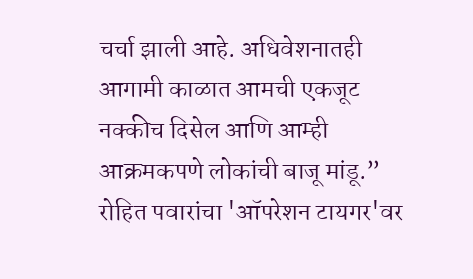चर्चा झाली आहे. अधिवेशनातही आगामी काळात आमची एकजूट नक्कीच दिसेल आणि आम्ही आक्रमकपणे लोकांची बाजू मांडू.”
रोहित पवारांचा 'ऑपरेशन टायगर'वर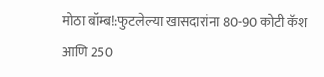मोठा बॉम्ब!:फुटलेल्या खासदारांना 80-90 कोटी कॅश आणि 250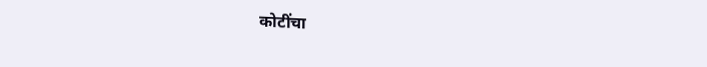कोटींचा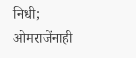निधी; ओमराजेंनाही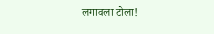लगावला टोला!